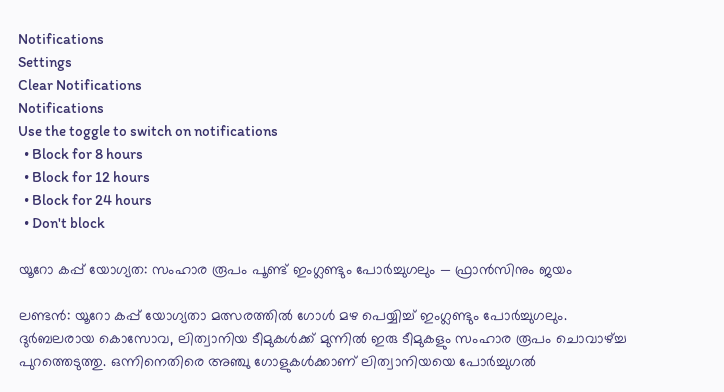Notifications
Settings
Clear Notifications
Notifications
Use the toggle to switch on notifications
  • Block for 8 hours
  • Block for 12 hours
  • Block for 24 hours
  • Don't block

യൂറോ കപ്പ് യോഗ്യത: സംഹാര രൂപം പൂണ്ട് ഇംഗ്ലണ്ടും പോര്‍ച്ചുഗലും — ഫ്രാന്‍സിനും ജയം

ലണ്ടന്‍: യൂറോ കപ്പ് യോഗ്യതാ മത്സരത്തില്‍ ഗോള്‍ മഴ പെയ്യിച്ച് ഇംഗ്ലണ്ടും പോര്‍ച്ചുഗലും. ദുര്‍ബലരായ കൊസോവ, ലിത്വാനിയ ടീമുകള്‍ക്ക് മുന്നില്‍ ഇരു ടീമുകളും സംഹാര രൂപം ചൊവാഴ്ച്ച പുറത്തെടുത്തു. ഒന്നിനെതിരെ അഞ്ചു ഗോളുകള്‍ക്കാണ് ലിത്വാനിയയെ പോര്‍ച്ചുഗല്‍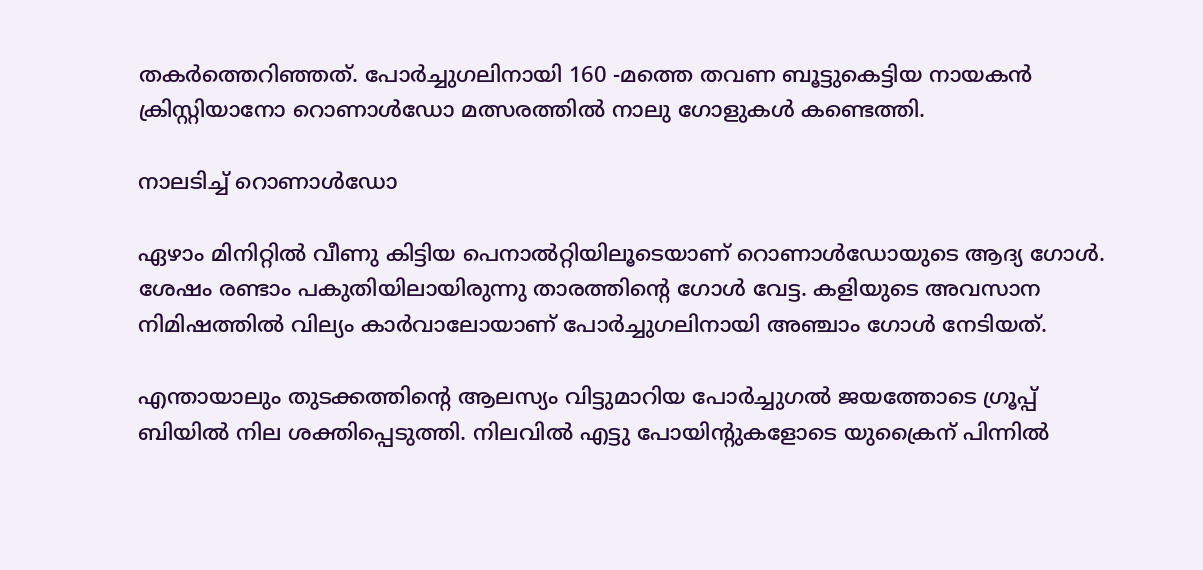തകര്‍ത്തെറിഞ്ഞത്. പോര്‍ച്ചുഗലിനായി 160 -മത്തെ തവണ ബൂട്ടുകെട്ടിയ നായകന്‍ ക്രിസ്റ്റിയാനോ റൊണാള്‍ഡോ മത്സരത്തില്‍ നാലു ഗോളുകള്‍ കണ്ടെത്തി.

നാലടിച്ച് റൊണാൾഡോ

ഏഴാം മിനിറ്റില്‍ വീണു കിട്ടിയ പെനാല്‍റ്റിയിലൂടെയാണ് റൊണാള്‍ഡോയുടെ ആദ്യ ഗോള്‍. ശേഷം രണ്ടാം പകുതിയിലായിരുന്നു താരത്തിന്റെ ഗോള്‍ വേട്ട. കളിയുടെ അവസാന നിമിഷത്തില്‍ വില്യം കാര്‍വാലോയാണ് പോര്‍ച്ചുഗലിനായി അഞ്ചാം ഗോള്‍ നേടിയത്.

എന്തായാലും തുടക്കത്തിന്റെ ആലസ്യം വിട്ടുമാറിയ പോര്‍ച്ചുഗല്‍ ജയത്തോടെ ഗ്രൂപ്പ് ബിയില്‍ നില ശക്തിപ്പെടുത്തി. നിലവില്‍ എട്ടു പോയിന്റുകളോടെ യുക്രൈന് പിന്നില്‍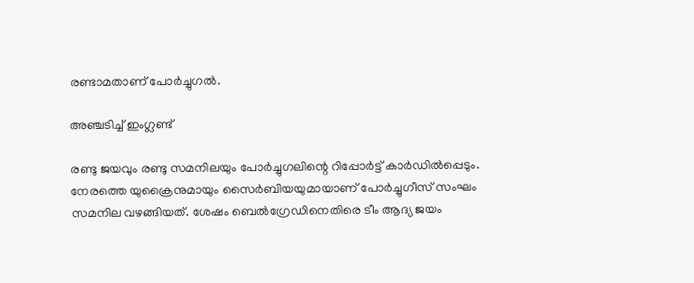രണ്ടാമതാണ് പോര്‍ച്ചുഗല്‍.

അഞ്ചടിച്ച് ഇംഗ്ലണ്ട്

രണ്ടു ജയവും രണ്ടു സമനിലയും പോര്‍ച്ചുഗലിന്റെ റിപ്പോര്‍ട്ട് കാര്‍ഡില്‍പ്പെടും. നേരത്തെ യുക്രൈനുമായും സൈര്‍ബിയയുമായാണ് പോര്‍ച്ചുഗീസ് സംഘം സമനില വഴങ്ങിയത്. ശേഷം ബെല്‍ഗ്രേഡിനെതിരെ ടീം ആദ്യ ജയം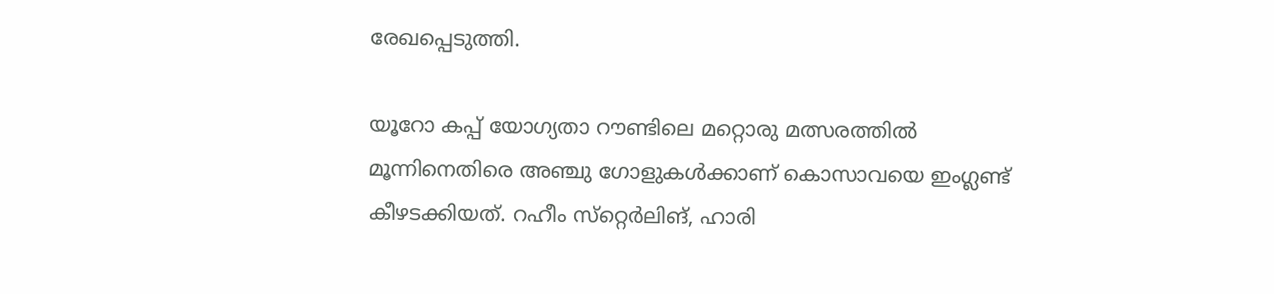രേഖപ്പെടുത്തി.

യൂറോ കപ്പ് യോഗ്യതാ റൗണ്ടിലെ മറ്റൊരു മത്സരത്തില്‍ മൂന്നിനെതിരെ അഞ്ചു ഗോളുകള്‍ക്കാണ് കൊസാവയെ ഇംഗ്ലണ്ട് കീഴടക്കിയത്. റഹീം സ്‌റ്റെര്‍ലിങ്, ഹാരി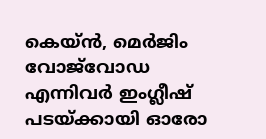കെയ്ന്‍, മെര്‍ജിം വോജ്‌വോഡ എന്നിവര്‍ ഇംഗ്ലീഷ് പടയ്ക്കായി ഓരോ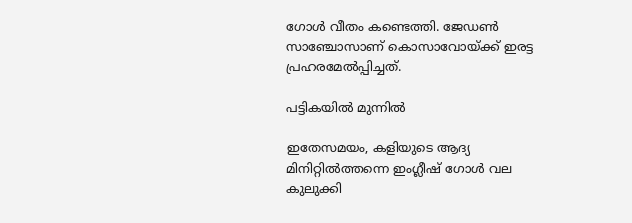ഗോള്‍ വീതം കണ്ടെത്തി. ജേഡണ്‍ സാഞ്ചോസാണ് കൊസാവോയ്ക്ക് ഇരട്ട പ്രഹരമേല്‍പ്പിച്ചത്.

പട്ടികയിൽ മുന്നിൽ

ഇതേസമയം, കളിയുടെ ആദ്യ മിനിറ്റില്‍ത്തന്നെ ഇംഗ്ലീഷ് ഗോള്‍ വല കുലുക്കി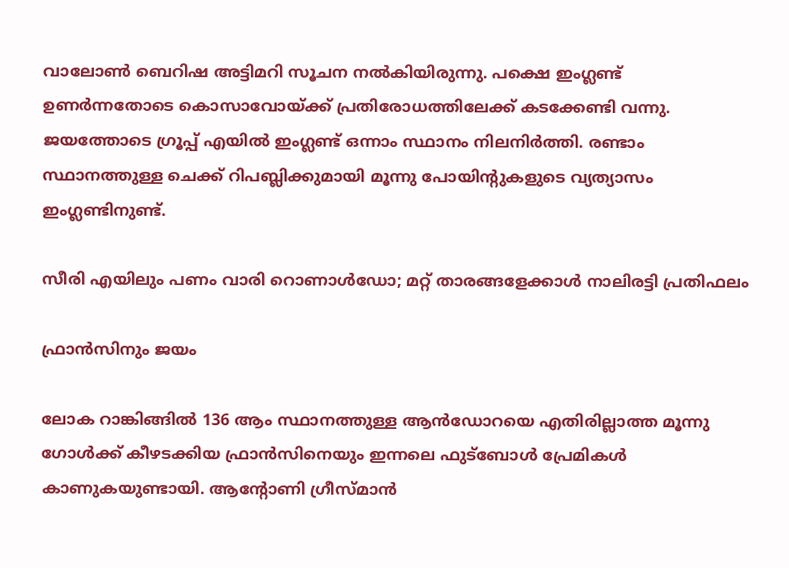വാലോണ്‍ ബെറിഷ അട്ടിമറി സൂചന നല്‍കിയിരുന്നു. പക്ഷെ ഇംഗ്ലണ്ട് ഉണര്‍ന്നതോടെ കൊസാവോയ്ക്ക് പ്രതിരോധത്തിലേക്ക് കടക്കേണ്ടി വന്നു. ജയത്തോടെ ഗ്രൂപ്പ് എയില്‍ ഇംഗ്ലണ്ട് ഒന്നാം സ്ഥാനം നിലനിര്‍ത്തി. രണ്ടാം സ്ഥാനത്തുള്ള ചെക്ക് റിപബ്ലിക്കുമായി മൂന്നു പോയിന്റുകളുടെ വ്യത്യാസം ഇംഗ്ലണ്ടിനുണ്ട്.

സീരി എയിലും പണം വാരി റൊണാള്‍ഡോ; മറ്റ് താരങ്ങളേക്കാള്‍ നാലിരട്ടി പ്രതിഫലം

ഫ്രാൻസിനും ജയം

ലോക റാങ്കിങ്ങില്‍ 136 ആം സ്ഥാനത്തുള്ള ആന്‍ഡോറയെ എതിരില്ലാത്ത മൂന്നു ഗോള്‍ക്ക് കീഴടക്കിയ ഫ്രാന്‍സിനെയും ഇന്നലെ ഫുട്‌ബോള്‍ പ്രേമികള്‍ കാണുകയുണ്ടായി. ആന്റോണി ഗ്രീസ്മാന്‍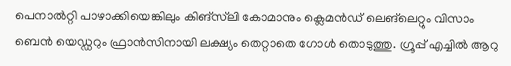പെനാല്‍റ്റി പാഴാക്കിയെങ്കിലും കിങ്‌സ്‌ലി കോമാനും ക്ലെമന്‍ഡ് ലെങ്‌ലെറ്റും വിസാം ബെന്‍ യെഡ്ഡറും ഫ്രാന്‍സിനായി ലക്ഷ്യം തെറ്റാതെ ഗോള്‍ തൊടുത്തു. ഗ്രൂപ്പ് എച്ചില്‍ ആറു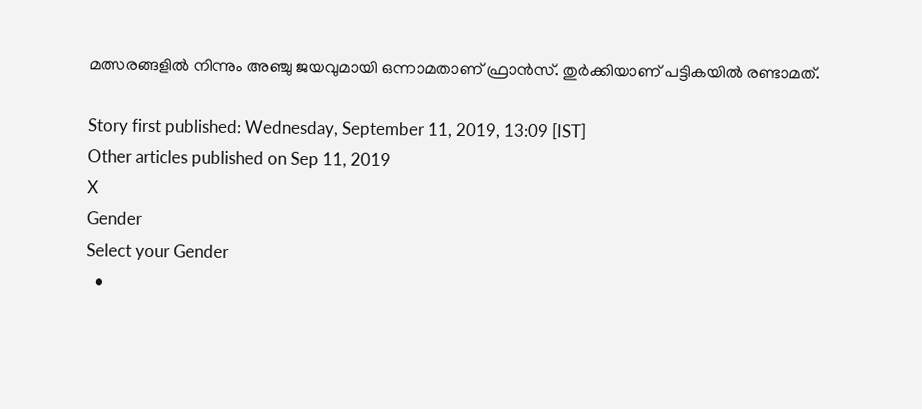മത്സരങ്ങളില്‍ നിന്നും അഞ്ചു ജയവുമായി ഒന്നാമതാണ് ഫ്രാന്‍സ്. തുര്‍ക്കിയാണ് പട്ടികയില്‍ രണ്ടാമത്.

Story first published: Wednesday, September 11, 2019, 13:09 [IST]
Other articles published on Sep 11, 2019
X
Gender
Select your Gender
  •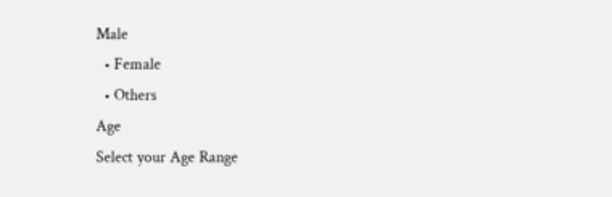Male
  • Female
  • Others
Age
Select your Age Range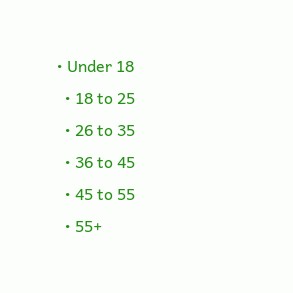• Under 18
  • 18 to 25
  • 26 to 35
  • 36 to 45
  • 45 to 55
  • 55+